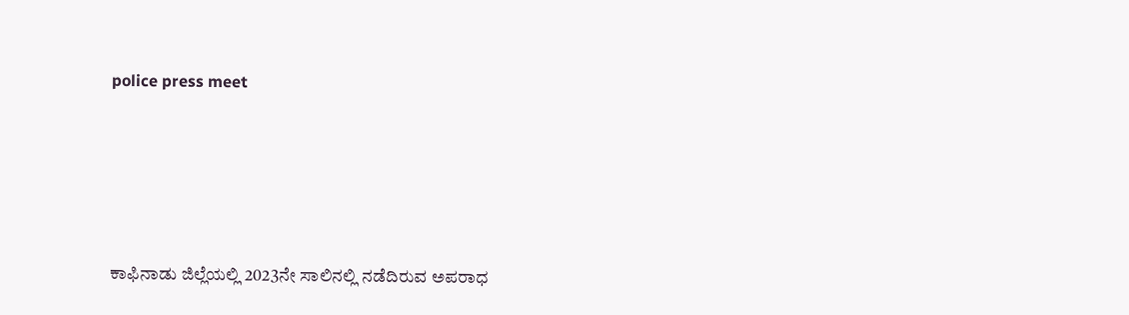police press meet





ಕಾಫಿನಾಡು ಜಿಲ್ಲೆಯಲ್ಲಿ 2023ನೇ ಸಾಲಿನಲ್ಲಿ ನಡೆದಿರುವ ಅಪರಾಧ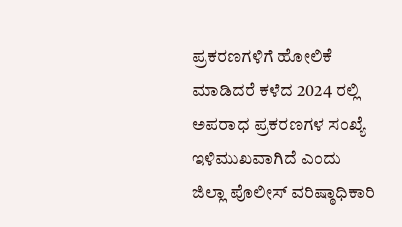ಪ್ರಕರಣಗಳಿಗೆ ಹೋಲಿಕೆ ಮಾಡಿದರೆ ಕಳೆದ 2024 ರಲ್ಲಿ ಅಪರಾಧ ಪ್ರಕರಣಗಳ ಸಂಖ್ಯೆ ಇಳಿಮುಖವಾಗಿದೆ ಎಂದು ಜಿಲ್ಲಾ ಪೊಲೀಸ್ ವರಿಷ್ಠಾಧಿಕಾರಿ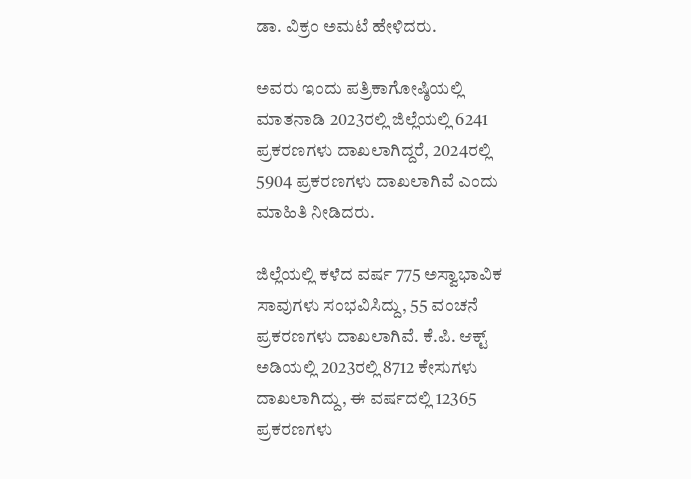ಡಾ. ವಿಕ್ರಂ ಅಮಟೆ ಹೇಳಿದರು.

ಅವರು ಇಂದು ಪತ್ರಿಕಾಗೋಷ್ಠಿಯಲ್ಲಿ ಮಾತನಾಡಿ 2023ರಲ್ಲಿ ಜಿಲ್ಲೆಯಲ್ಲಿ 6241 ಪ್ರಕರಣಗಳು ದಾಖಲಾಗಿದ್ದರೆ, 2024ರಲ್ಲಿ 5904 ಪ್ರಕರಣಗಳು ದಾಖಲಾಗಿವೆ ಎಂದು ಮಾಹಿತಿ ನೀಡಿದರು.

ಜಿಲ್ಲೆಯಲ್ಲಿ ಕಳೆದ ವರ್ಷ 775 ಅಸ್ವಾಭಾವಿಕ ಸಾವುಗಳು ಸಂಭವಿಸಿದ್ದು, 55 ವಂಚನೆ ಪ್ರಕರಣಗಳು ದಾಖಲಾಗಿವೆ. ಕೆ.ಪಿ. ಆಕ್ಟ್ ಅಡಿಯಲ್ಲಿ 2023ರಲ್ಲಿ 8712 ಕೇಸುಗಳು ದಾಖಲಾಗಿದ್ದು, ಈ ವರ್ಷದಲ್ಲಿ 12365 ಪ್ರಕರಣಗಳು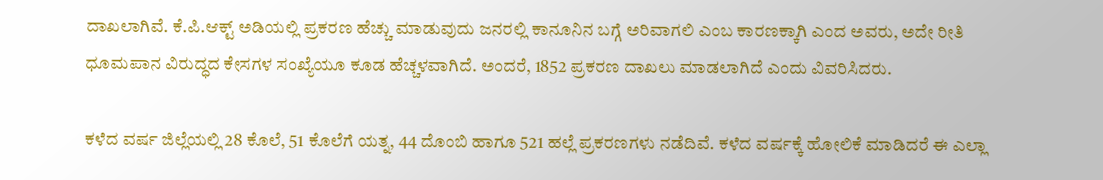ದಾಖಲಾಗಿವೆ. ಕೆ.ಪಿ.ಆಕ್ಟ್ ಅಡಿಯಲ್ಲಿ ಪ್ರಕರಣ ಹೆಚ್ಚು ಮಾಡುವುದು ಜನರಲ್ಲಿ ಕಾನೂನಿನ ಬಗ್ಗೆ ಅರಿವಾಗಲಿ ಎಂಬ ಕಾರಣಕ್ಕಾಗಿ ಎಂದ ಅವರು, ಅದೇ ರೀತಿ ಧೂಮಪಾನ ವಿರುದ್ಧದ ಕೇಸಗಳ ಸಂಖ್ಯೆಯೂ ಕೂಡ ಹೆಚ್ಚಳವಾಗಿದೆ. ಅಂದರೆ, 1852 ಪ್ರಕರಣ ದಾಖಲು ಮಾಡಲಾಗಿದೆ ಎಂದು ವಿವರಿಸಿದರು.

ಕಳೆದ ವರ್ಷ ಜಿಲ್ಲೆಯಲ್ಲಿ 28 ಕೊಲೆ, 51 ಕೊಲೆಗೆ ಯತ್ನ, 44 ದೊಂಬಿ ಹಾಗೂ 521 ಹಲ್ಲೆ ಪ್ರಕರಣಗಳು ನಡೆದಿವೆ. ಕಳೆದ ವರ್ಷಕ್ಕೆ ಹೋಲಿಕೆ ಮಾಡಿದರೆ ಈ ಎಲ್ಲಾ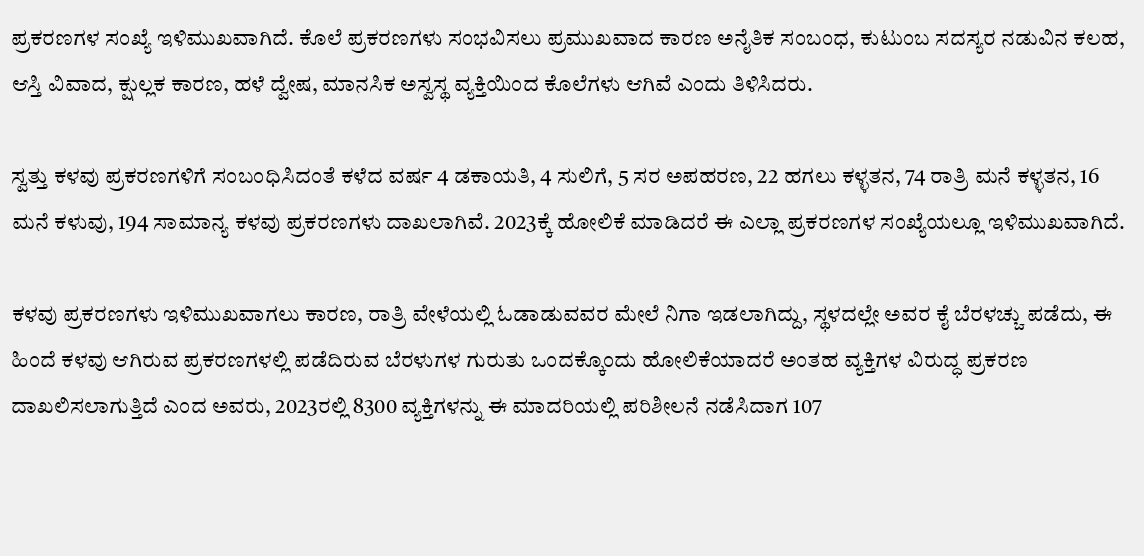ಪ್ರಕರಣಗಳ ಸಂಖ್ಯೆ ಇಳಿಮುಖವಾಗಿದೆ. ಕೊಲೆ ಪ್ರಕರಣಗಳು ಸಂಭವಿಸಲು ಪ್ರಮುಖವಾದ ಕಾರಣ ಅನೈತಿಕ ಸಂಬಂಧ, ಕುಟುಂಬ ಸದಸ್ಯರ ನಡುವಿನ ಕಲಹ, ಆಸ್ತಿ ವಿವಾದ, ಕ್ಷುಲ್ಲಕ ಕಾರಣ, ಹಳೆ ದ್ವೇಷ, ಮಾನಸಿಕ ಅಸ್ವಸ್ಥ ವ್ಯಕ್ತಿಯಿಂದ ಕೊಲೆಗಳು ಆಗಿವೆ ಎಂದು ತಿಳಿಸಿದರು.

ಸ್ವತ್ತು ಕಳವು ಪ್ರಕರಣಗಳಿಗೆ ಸಂಬಂಧಿಸಿದಂತೆ ಕಳೆದ ವರ್ಷ 4 ಡಕಾಯತಿ, 4 ಸುಲಿಗೆ, 5 ಸರ ಅಪಹರಣ, 22 ಹಗಲು ಕಳ್ಳತನ, 74 ರಾತ್ರಿ ಮನೆ ಕಳ್ಳತನ, 16 ಮನೆ ಕಳುವು, 194 ಸಾಮಾನ್ಯ ಕಳವು ಪ್ರಕರಣಗಳು ದಾಖಲಾಗಿವೆ. 2023ಕ್ಕೆ ಹೋಲಿಕೆ ಮಾಡಿದರೆ ಈ ಎಲ್ಲಾ ಪ್ರಕರಣಗಳ ಸಂಖ್ಯೆಯಲ್ಲೂ ಇಳಿಮುಖವಾಗಿದೆ.

ಕಳವು ಪ್ರಕರಣಗಳು ಇಳಿಮುಖವಾಗಲು ಕಾರಣ, ರಾತ್ರಿ ವೇಳೆಯಲ್ಲಿ ಓಡಾಡುವವರ ಮೇಲೆ ನಿಗಾ ಇಡಲಾಗಿದ್ದು, ಸ್ಥಳದಲ್ಲೇ ಅವರ ಕೈ ಬೆರಳಚ್ಚು ಪಡೆದು, ಈ ಹಿಂದೆ ಕಳವು ಆಗಿರುವ ಪ್ರಕರಣಗಳಲ್ಲಿ ಪಡೆದಿರುವ ಬೆರಳುಗಳ ಗುರುತು ಒಂದಕ್ಕೊಂದು ಹೋಲಿಕೆಯಾದರೆ ಅಂತಹ ವ್ಯಕ್ತಿಗಳ ವಿರುದ್ಧ ಪ್ರಕರಣ ದಾಖಲಿಸಲಾಗುತ್ತಿದೆ ಎಂದ ಅವರು, 2023ರಲ್ಲಿ 8300 ವ್ಯಕ್ತಿಗಳನ್ನು ಈ ಮಾದರಿಯಲ್ಲಿ ಪರಿಶೀಲನೆ ನಡೆಸಿದಾಗ 107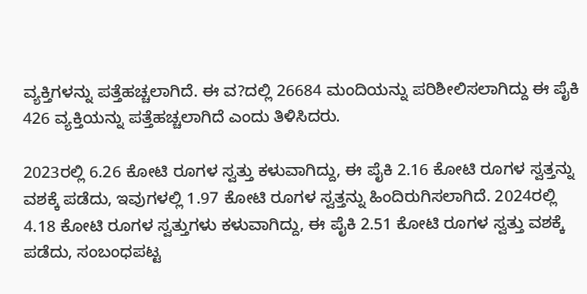ವ್ಯಕ್ತಿಗಳನ್ನು ಪತ್ತೆಹಚ್ಚಲಾಗಿದೆ. ಈ ವ?ದಲ್ಲಿ 26684 ಮಂದಿಯನ್ನು ಪರಿಶೀಲಿಸಲಾಗಿದ್ದು ಈ ಪೈಕಿ 426 ವ್ಯಕ್ತಿಯನ್ನು ಪತ್ತೆಹಚ್ಚಲಾಗಿದೆ ಎಂದು ತಿಳಿಸಿದರು.

2023ರಲ್ಲಿ 6.26 ಕೋಟಿ ರೂಗಳ ಸ್ವತ್ತು ಕಳುವಾಗಿದ್ದು, ಈ ಪೈಕಿ 2.16 ಕೋಟಿ ರೂಗಳ ಸ್ವತ್ತನ್ನು ವಶಕ್ಕೆ ಪಡೆದು, ಇವುಗಳಲ್ಲಿ 1.97 ಕೋಟಿ ರೂಗಳ ಸ್ವತ್ತನ್ನು ಹಿಂದಿರುಗಿಸಲಾಗಿದೆ. 2024ರಲ್ಲಿ 4.18 ಕೋಟಿ ರೂಗಳ ಸ್ವತ್ತುಗಳು ಕಳುವಾಗಿದ್ದು, ಈ ಪೈಕಿ 2.51 ಕೋಟಿ ರೂಗಳ ಸ್ವತ್ತು ವಶಕ್ಕೆ ಪಡೆದು, ಸಂಬಂಧಪಟ್ಟ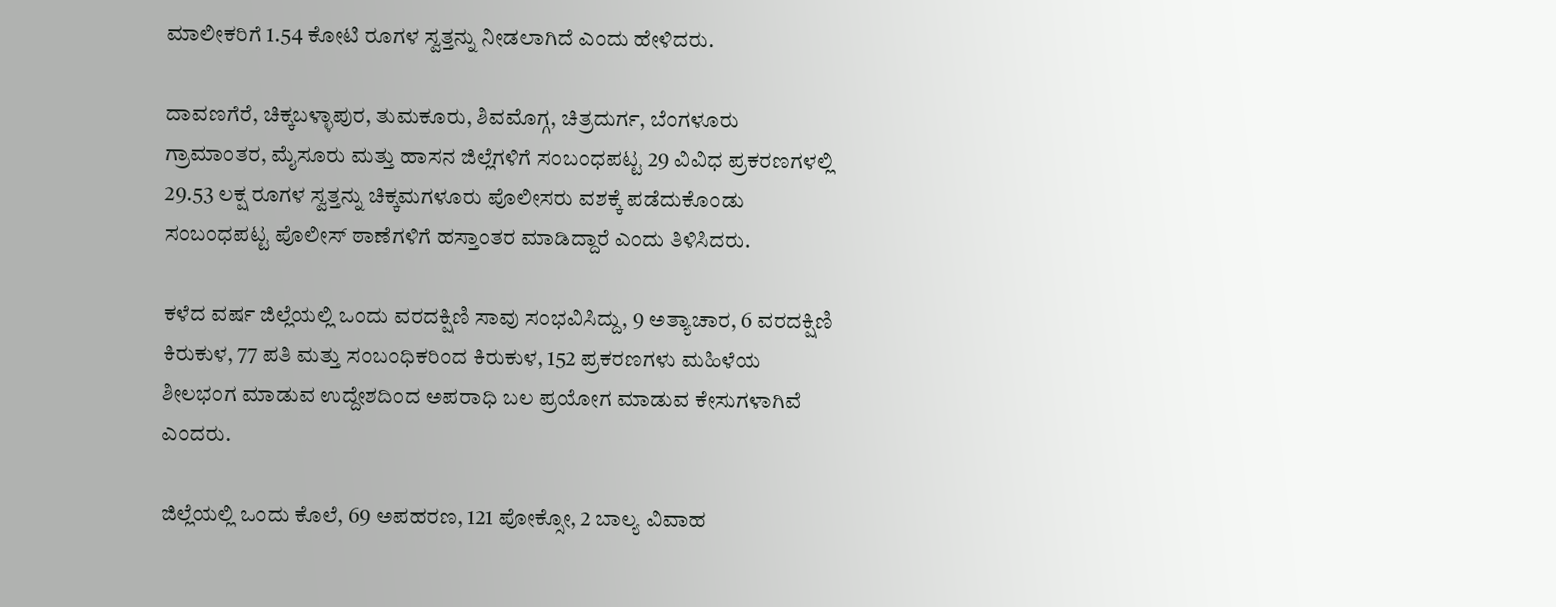ಮಾಲೀಕರಿಗೆ 1.54 ಕೋಟಿ ರೂಗಳ ಸ್ವತ್ತನ್ನು ನೀಡಲಾಗಿದೆ ಎಂದು ಹೇಳಿದರು.

ದಾವಣಗೆರೆ, ಚಿಕ್ಕಬಳ್ಳಾಪುರ, ತುಮಕೂರು, ಶಿವಮೊಗ್ಗ, ಚಿತ್ರದುರ್ಗ, ಬೆಂಗಳೂರು ಗ್ರಾಮಾಂತರ, ಮೈಸೂರು ಮತ್ತು ಹಾಸನ ಜಿಲ್ಲೆಗಳಿಗೆ ಸಂಬಂಧಪಟ್ಟ 29 ವಿವಿಧ ಪ್ರಕರಣಗಳಲ್ಲಿ 29.53 ಲಕ್ಷ ರೂಗಳ ಸ್ವತ್ತನ್ನು ಚಿಕ್ಕಮಗಳೂರು ಪೊಲೀಸರು ವಶಕ್ಕೆ ಪಡೆದುಕೊಂಡು ಸಂಬಂಧಪಟ್ಟ ಪೊಲೀಸ್ ಠಾಣೆಗಳಿಗೆ ಹಸ್ತಾಂತರ ಮಾಡಿದ್ದಾರೆ ಎಂದು ತಿಳಿಸಿದರು.

ಕಳೆದ ವರ್ಷ ಜಿಲ್ಲೆಯಲ್ಲಿ ಒಂದು ವರದಕ್ಷಿಣಿ ಸಾವು ಸಂಭವಿಸಿದ್ದು, 9 ಅತ್ಯಾಚಾರ, 6 ವರದಕ್ಷಿಣಿ ಕಿರುಕುಳ, 77 ಪತಿ ಮತ್ತು ಸಂಬಂಧಿಕರಿಂದ ಕಿರುಕುಳ, 152 ಪ್ರಕರಣಗಳು ಮಹಿಳೆಯ ಶೀಲಭಂಗ ಮಾಡುವ ಉದ್ದೇಶದಿಂದ ಅಪರಾಧಿ ಬಲ ಪ್ರಯೋಗ ಮಾಡುವ ಕೇಸುಗಳಾಗಿವೆ ಎಂದರು.

ಜಿಲ್ಲೆಯಲ್ಲಿ ಒಂದು ಕೊಲೆ, 69 ಅಪಹರಣ, 121 ಪೋಕ್ಸೋ, 2 ಬಾಲ್ಯ ವಿವಾಹ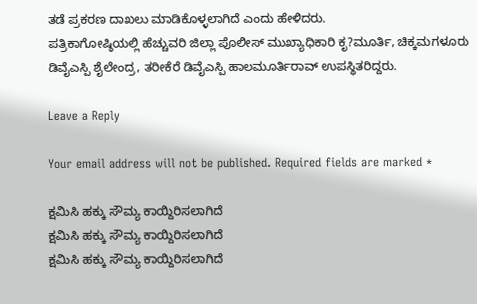ತಡೆ ಪ್ರಕರಣ ದಾಖಲು ಮಾಡಿಕೊಳ್ಳಲಾಗಿದೆ ಎಂದು ಹೇಳಿದರು.
ಪತ್ರಿಕಾಗೋಷ್ಠಿಯಲ್ಲಿ ಹೆಚ್ಚುವರಿ ಜಿಲ್ಲಾ ಪೊಲೀಸ್ ಮುಖ್ಯಾಧಿಕಾರಿ ಕೃ?ಮೂರ್ತಿ, ಚಿಕ್ಕಮಗಳೂರು ಡಿವೈಎಸ್ಪಿ ಶೈಲೇಂದ್ರ, ತರೀಕೆರೆ ಡಿವೈಎಸ್ಪಿ ಹಾಲಮೂರ್ತಿರಾವ್ ಉಪಸ್ಥಿತರಿದ್ದರು.

Leave a Reply

Your email address will not be published. Required fields are marked *

ಕ್ಷಮಿಸಿ ಹಕ್ಕು ಸೌಮ್ಯ ಕಾಯ್ದಿರಿಸಲಾಗಿದೆ
ಕ್ಷಮಿಸಿ ಹಕ್ಕು ಸೌಮ್ಯ ಕಾಯ್ದಿರಿಸಲಾಗಿದೆ
ಕ್ಷಮಿಸಿ ಹಕ್ಕು ಸೌಮ್ಯ ಕಾಯ್ದಿರಿಸಲಾಗಿದೆ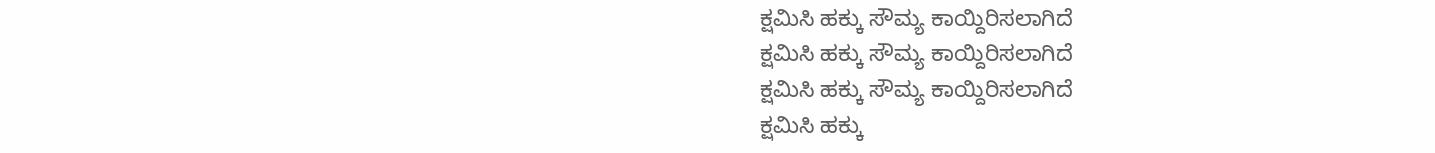ಕ್ಷಮಿಸಿ ಹಕ್ಕು ಸೌಮ್ಯ ಕಾಯ್ದಿರಿಸಲಾಗಿದೆ
ಕ್ಷಮಿಸಿ ಹಕ್ಕು ಸೌಮ್ಯ ಕಾಯ್ದಿರಿಸಲಾಗಿದೆ
ಕ್ಷಮಿಸಿ ಹಕ್ಕು ಸೌಮ್ಯ ಕಾಯ್ದಿರಿಸಲಾಗಿದೆ
ಕ್ಷಮಿಸಿ ಹಕ್ಕು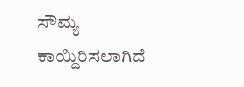ಸೌಮ್ಯ ಕಾಯ್ದಿರಿಸಲಾಗಿದೆ